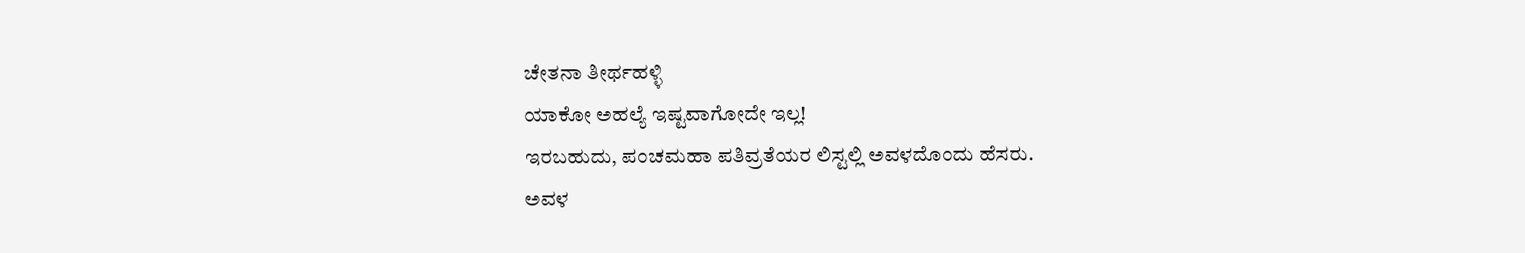ಚೇತನಾ ತೀರ್ಥಹಳ್ಳಿ
ಯಾಕೋ ಅಹಲ್ಯೆ ಇಷ್ಟವಾಗೋದೇ ಇಲ್ಲ!
ಇರಬಹುದು, ಪಂಚಮಹಾ ಪತಿವ್ರತೆಯರ ಲಿಸ್ಟಲ್ಲಿ ಅವಳದೊಂದು ಹೆಸರು.
ಅವಳ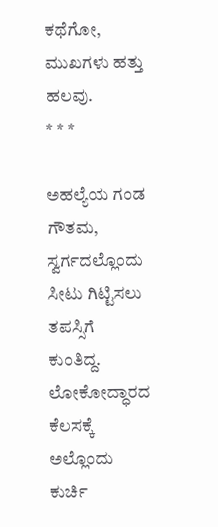ಕಥೆಗೋ, ಮುಖಗಳು ಹತ್ತು ಹಲವು.
* * *

ಅಹಲ್ಯೆಯ ಗಂಡ ಗೌತಮ, ಸ್ವರ್ಗದಲ್ಲೊಂದು ಸೀಟು ಗಿಟ್ಟಿಸಲು ತಪಸ್ಸಿಗೆ ಕುಂತಿದ್ದ.
ಲೋಕೋದ್ಧಾರದ ಕೆಲಸಕ್ಕೆ ಅಲ್ಲೊಂದು ಕುರ್ಚಿ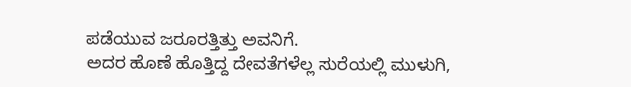ಪಡೆಯುವ ಜರೂರತ್ತಿತ್ತು ಅವನಿಗೆ.
ಅದರ ಹೊಣೆ ಹೊತ್ತಿದ್ದ ದೇವತೆಗಳೆಲ್ಲ ಸುರೆಯಲ್ಲಿ ಮುಳುಗಿ,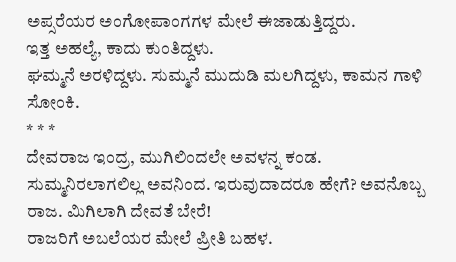ಅಪ್ಸರೆಯರ ಅಂಗೋಪಾಂಗಗಳ ಮೇಲೆ ಈಜಾಡುತ್ತಿದ್ದರು.
ಇತ್ತ ಅಹಲ್ಯೆ, ಕಾದು ಕುಂತಿದ್ದಳು.
ಘಮ್ಮನೆ ಅರಳಿದ್ದಳು. ಸುಮ್ಮನೆ ಮುದುಡಿ ಮಲಗಿದ್ದಳು, ಕಾಮನ ಗಾಳಿ ಸೋಂಕಿ.
* * *
ದೇವರಾಜ ಇಂದ್ರ, ಮುಗಿಲಿಂದಲೇ ಅವಳನ್ನ ಕಂಡ.
ಸುಮ್ಮನಿರಲಾಗಲಿಲ್ಲ ಅವನಿಂದ. ಇರುವುದಾದರೂ ಹೇಗೆ? ಅವನೊಬ್ಬ ರಾಜ. ಮಿಗಿಲಾಗಿ ದೇವತೆ ಬೇರೆ!
ರಾಜರಿಗೆ ಅಬಲೆಯರ ಮೇಲೆ ಪ್ರೀತಿ ಬಹಳ.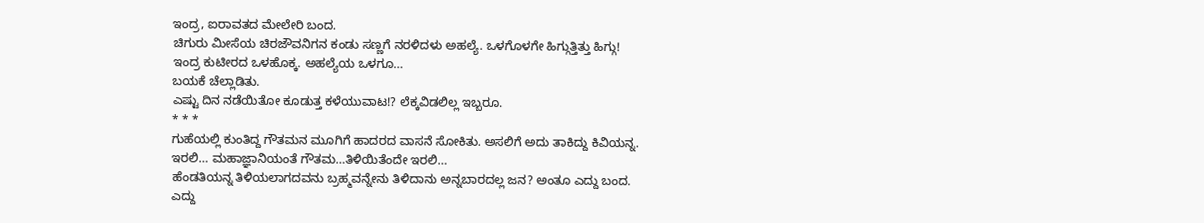ಇಂದ್ರ, ಐರಾವತದ ಮೇಲೇರಿ ಬಂದ.
ಚಿಗುರು ಮೀಸೆಯ ಚಿರಜೌವನಿಗನ ಕಂಡು ಸಣ್ಣಗೆ ನರಳಿದಳು ಅಹಲ್ಯೆ. ಒಳಗೊಳಗೇ ಹಿಗ್ಗುತ್ತಿತ್ತು ಹಿಗ್ಗು!
ಇಂದ್ರ ಕುಟೀರದ ಒಳಹೊಕ್ಕ. ಅಹಲ್ಯೆಯ ಒಳಗೂ…
ಬಯಕೆ ಚೆಲ್ಲಾಡಿತು.
ಎಷ್ಟು ದಿನ ನಡೆಯಿತೋ ಕೂಡುತ್ತ ಕಳೆಯುವಾಟ!? ಲೆಕ್ಕವಿಡಲಿಲ್ಲ ಇಬ್ಬರೂ.
* * *
ಗುಹೆಯಲ್ಲಿ ಕುಂತಿದ್ದ ಗೌತಮನ ಮೂಗಿಗೆ ಹಾದರದ ವಾಸನೆ ಸೋಕಿತು. ಅಸಲಿಗೆ ಅದು ತಾಕಿದ್ದು ಕಿವಿಯನ್ನ.
ಇರಲಿ… ಮಹಾಜ್ಞಾನಿಯಂತೆ ಗೌತಮ…ತಿಳಿಯಿತೆಂದೇ ಇರಲಿ…
ಹೆಂಡತಿಯನ್ನ ತಿಳಿಯಲಾಗದವನು ಬ್ರಹ್ಮವನ್ನೇನು ತಿಳಿದಾನು ಅನ್ನಬಾರದಲ್ಲ ಜನ? ಅಂತೂ ಎದ್ದು ಬಂದ.
ಎದ್ದು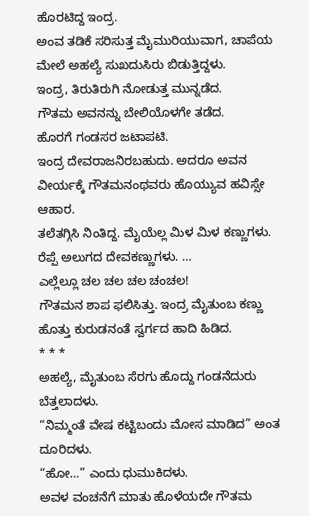ಹೊರಟಿದ್ದ ಇಂದ್ರ.
ಅಂವ ತಡಿಕೆ ಸರಿಸುತ್ತ ಮೈಮುರಿಯುವಾಗ, ಚಾಪೆಯ ಮೇಲೆ ಅಹಲ್ಯೆ ಸುಖದುಸಿರು ಬಿಡುತ್ತಿದ್ದಳು.
ಇಂದ್ರ, ತಿರುತಿರುಗಿ ನೋಡುತ್ತ ಮುನ್ನಡೆದ.
ಗೌತಮ ಅವನನ್ನು ಬೇಲಿಯೊಳಗೇ ತಡೆದ.
ಹೊರಗೆ ಗಂಡಸರ ಜಟಾಪಟಿ.
ಇಂದ್ರ ದೇವರಾಜನಿರಬಹುದು. ಅದರೂ ಅವನ ವೀರ್ಯಕ್ಕೆ ಗೌತಮನಂಥವರು ಹೊಯ್ಯುವ ಹವಿಸ್ಸೇ ಆಹಾರ.
ತಲೆತಗ್ಗಿಸಿ ನಿಂತಿದ್ದ. ಮೈಯೆಲ್ಲ ಮಿಳ ಮಿಳ ಕಣ್ಣುಗಳು. ರೆಪ್ಪೆ ಅಲುಗದ ದೇವಕಣ್ಣುಗಳು. …
ಎಲ್ಲೆಲ್ಲೂ ಚಲ ಚಲ ಚಲ ಚಂಚಲ!
ಗೌತಮನ ಶಾಪ ಫಲಿಸಿತ್ತು. ಇಂದ್ರ ಮೈತುಂಬ ಕಣ್ಣು ಹೊತ್ತು ಕುರುಡನಂತೆ ಸ್ವರ್ಗದ ಹಾದಿ ಹಿಡಿದ.
* * *
ಅಹಲ್ಯೆ, ಮೈತುಂಬ ಸೆರಗು ಹೊದ್ದು ಗಂಡನೆದುರು ಬೆತ್ತಲಾದಳು.
“ನಿಮ್ಮಂತೆ ವೇಷ ಕಟ್ಟಿಬಂದು ಮೋಸ ಮಾಡಿದ” ಅಂತ ದೂರಿದಳು.
“ಹೋ…” ಎಂದು ಧುಮುಕಿದಳು.
ಅವಳ ವಂಚನೆಗೆ ಮಾತು ಹೊಳೆಯದೇ ಗೌತಮ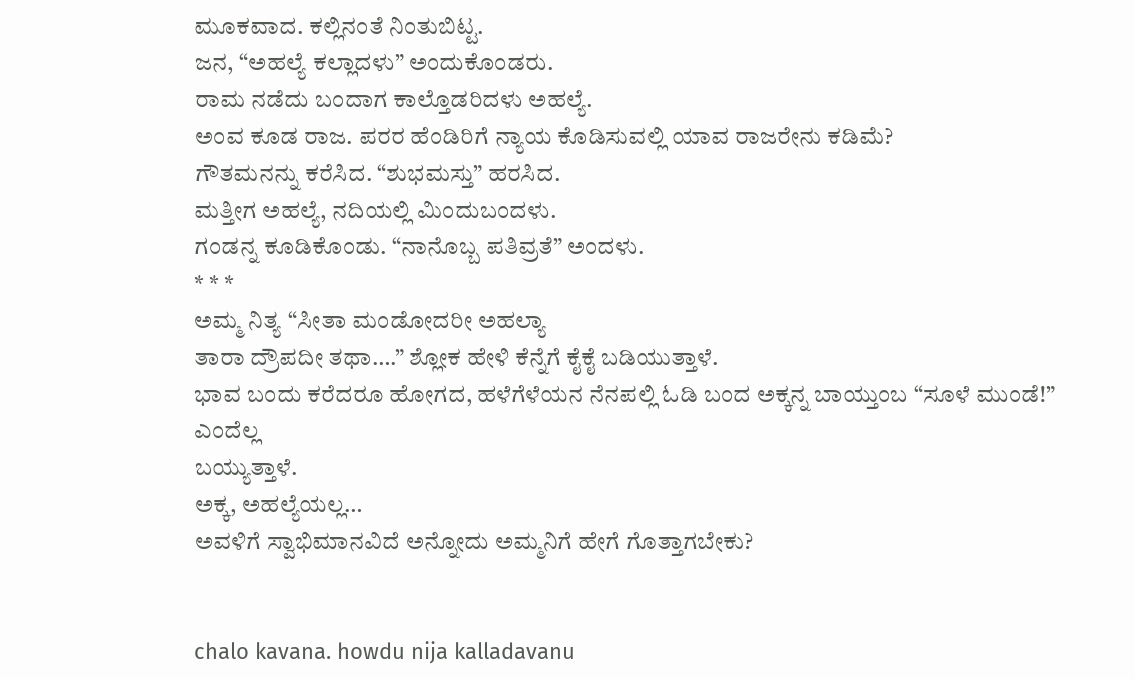ಮೂಕವಾದ. ಕಲ್ಲಿನಂತೆ ನಿಂತುಬಿಟ್ಟ.
ಜನ, “ಅಹಲ್ಯೆ ಕಲ್ಲಾದಳು” ಅಂದುಕೊಂಡರು.
ರಾಮ ನಡೆದು ಬಂದಾಗ ಕಾಲ್ತೊಡರಿದಳು ಅಹಲ್ಯೆ.
ಅಂವ ಕೂಡ ರಾಜ. ಪರರ ಹೆಂಡಿರಿಗೆ ನ್ಯಾಯ ಕೊಡಿಸುವಲ್ಲಿ ಯಾವ ರಾಜರೇನು ಕಡಿಮೆ?
ಗೌತಮನನ್ನು ಕರೆಸಿದ. “ಶುಭಮಸ್ತು” ಹರಸಿದ.
ಮತ್ತೀಗ ಅಹಲ್ಯೆ, ನದಿಯಲ್ಲಿ ಮಿಂದುಬಂದಳು.
ಗಂಡನ್ನ ಕೂಡಿಕೊಂಡು. “ನಾನೊಬ್ಬ ಪತಿವ್ರತೆ” ಅಂದಳು.
* * *
ಅಮ್ಮ ನಿತ್ಯ “ಸೀತಾ ಮಂಡೋದರೀ ಅಹಲ್ಯಾ
ತಾರಾ ದ್ರೌಪದೀ ತಥಾ….” ಶ್ಲೋಕ ಹೇಳಿ ಕೆನ್ನೆಗೆ ಕೈಕೈ ಬಡಿಯುತ್ತಾಳೆ.
ಭಾವ ಬಂದು ಕರೆದರೂ ಹೋಗದ, ಹಳೆಗೆಳೆಯನ ನೆನಪಲ್ಲಿ ಓಡಿ ಬಂದ ಅಕ್ಕನ್ನ ಬಾಯ್ತುಂಬ “ಸೂಳೆ ಮುಂಡೆ!” ಎಂದೆಲ್ಲ
ಬಯ್ಯುತ್ತಾಳೆ.
ಅಕ್ಕ, ಅಹಲ್ಯೆಯಲ್ಲ…
ಅವಳಿಗೆ ಸ್ವಾಭಿಮಾನವಿದೆ ಅನ್ನೋದು ಅಮ್ಮನಿಗೆ ಹೇಗೆ ಗೊತ್ತಾಗಬೇಕು?


chalo kavana. howdu nija kalladavanu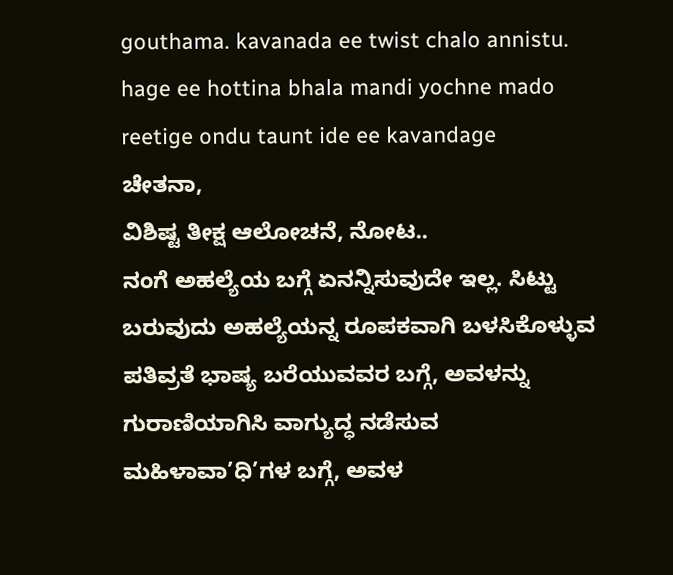gouthama. kavanada ee twist chalo annistu. hage ee hottina bhala mandi yochne mado reetige ondu taunt ide ee kavandage
ಚೇತನಾ,
ವಿಶಿಷ್ಟ ತೀಕ್ಷ ಆಲೋಚನೆ, ನೋಟ..
ನಂಗೆ ಅಹಲ್ಯೆಯ ಬಗ್ಗೆ ಏನನ್ನಿಸುವುದೇ ಇಲ್ಲ. ಸಿಟ್ಟು ಬರುವುದು ಅಹಲ್ಯೆಯನ್ನ ರೂಪಕವಾಗಿ ಬಳಸಿಕೊಳ್ಳುವ ಪತಿವ್ರತೆ ಭಾಷ್ಯ ಬರೆಯುವವರ ಬಗ್ಗೆ, ಅವಳನ್ನು ಗುರಾಣಿಯಾಗಿಸಿ ವಾಗ್ಯುದ್ಧ ನಡೆಸುವ ಮಹಿಳಾವಾ’ಧಿ’ಗಳ ಬಗ್ಗೆ, ಅವಳ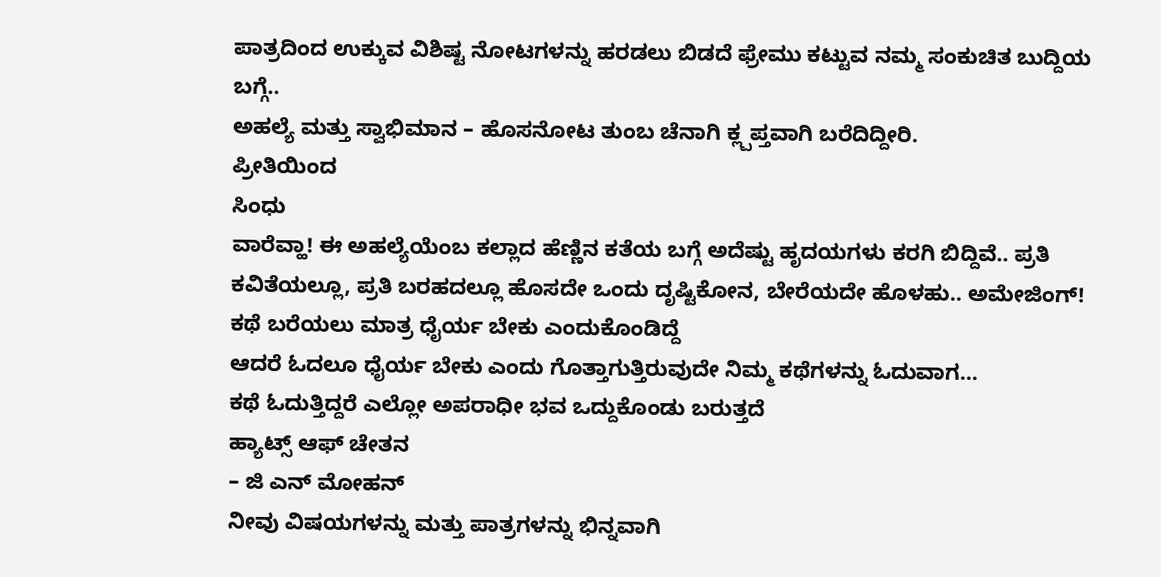ಪಾತ್ರದಿಂದ ಉಕ್ಕುವ ವಿಶಿಷ್ಟ ನೋಟಗಳನ್ನು ಹರಡಲು ಬಿಡದೆ ಫ್ರೇಮು ಕಟ್ಟುವ ನಮ್ಮ ಸಂಕುಚಿತ ಬುದ್ದಿಯ ಬಗ್ಗೆ..
ಅಹಲ್ಯೆ ಮತ್ತು ಸ್ವಾಭಿಮಾನ – ಹೊಸನೋಟ ತುಂಬ ಚೆನಾಗಿ ಕ್ಲ್ಪಪ್ತವಾಗಿ ಬರೆದಿದ್ದೀರಿ.
ಪ್ರೀತಿಯಿಂದ
ಸಿಂಧು
ವಾರೆವ್ಹಾ! ಈ ಅಹಲ್ಯೆಯೆಂಬ ಕಲ್ಲಾದ ಹೆಣ್ಣಿನ ಕತೆಯ ಬಗ್ಗೆ ಅದೆಷ್ಟು ಹೃದಯಗಳು ಕರಗಿ ಬಿದ್ದಿವೆ.. ಪ್ರತಿ ಕವಿತೆಯಲ್ಲೂ, ಪ್ರತಿ ಬರಹದಲ್ಲೂ ಹೊಸದೇ ಒಂದು ದೃಷ್ಟಿಕೋನ, ಬೇರೆಯದೇ ಹೊಳಹು.. ಅಮೇಜಿಂಗ್!
ಕಥೆ ಬರೆಯಲು ಮಾತ್ರ ಧೈರ್ಯ ಬೇಕು ಎಂದುಕೊಂಡಿದ್ದೆ
ಆದರೆ ಓದಲೂ ಧೈರ್ಯ ಬೇಕು ಎಂದು ಗೊತ್ತಾಗುತ್ತಿರುವುದೇ ನಿಮ್ಮ ಕಥೆಗಳನ್ನು ಓದುವಾಗ…
ಕಥೆ ಓದುತ್ತಿದ್ದರೆ ಎಲ್ಲೋ ಅಪರಾಧೀ ಭವ ಒದ್ದುಕೊಂಡು ಬರುತ್ತದೆ
ಹ್ಯಾಟ್ಸ್ ಆಫ್ ಚೇತನ
– ಜಿ ಎನ್ ಮೋಹನ್
ನೀವು ವಿಷಯಗಳನ್ನು ಮತ್ತು ಪಾತ್ರಗಳನ್ನು ಭಿನ್ನವಾಗಿ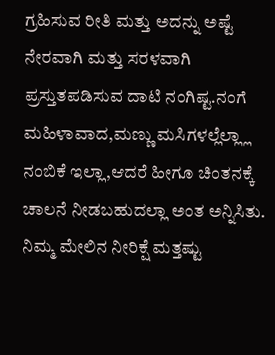ಗ್ರಹಿಸುವ ರೀತಿ ಮತ್ತು ಅದನ್ನು ಅಷ್ಟೆ ನೇರವಾಗಿ ಮತ್ತು ಸರಳವಾಗಿ ಪ್ರಸ್ತುತಪಡಿಸುವ ದಾಟಿ ನಂಗಿಷ್ಟ.ನಂಗೆ ಮಹಿಳಾವಾದ,ಮಣ್ಣು ಮಸಿಗಳಲ್ಲೆಲ್ಲ್ಲಾ ನಂಬಿಕೆ ಇಲ್ಲಾ,ಆದರೆ ಹೀಗೂ ಚಿಂತನಕ್ಕೆ ಚಾಲನೆ ನೀಡಬಹುದಲ್ಲಾ ಅಂತ ಅನ್ನಿಸಿತು.
ನಿಮ್ಮ ಮೇಲಿನ ನೀರಿಕ್ಷೆ ಮತ್ತಷ್ಟು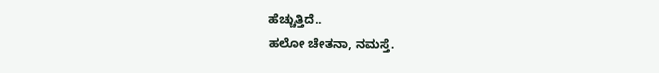ಹೆಚ್ಚುತ್ತಿದೆ..
ಹಲೋ ಚೇತನಾ, ನಮಸ್ತೆ.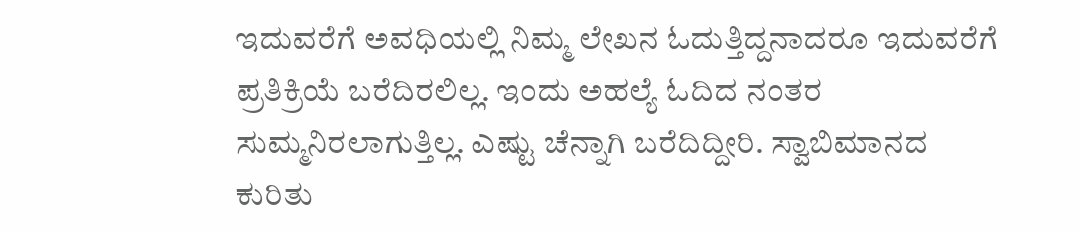ಇದುವರೆಗೆ ಅವಧಿಯಲ್ಲಿ ನಿಮ್ಮ ಲೇಖನ ಓದುತ್ತಿದ್ದನಾದರೂ ಇದುವರೆಗೆ ಪ್ರತಿಕ್ರಿಯೆ ಬರೆದಿರಲಿಲ್ಲ. ಇಂದು ಅಹಲ್ಯೆ ಓದಿದ ನಂತರ ಸುಮ್ಮನಿರಲಾಗುತ್ತಿಲ್ಲ. ಎಷ್ಟು ಚೆನ್ನಾಗಿ ಬರೆದಿದ್ದೀರಿ. ಸ್ವಾಬಿಮಾನದ ಕುರಿತು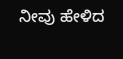ನೀವು ಹೇಳಿದ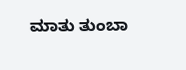ಮಾತು ತುಂಬಾ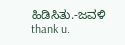ಹಿಡಿಸಿತು.-ಜವಳಿ
thank u.